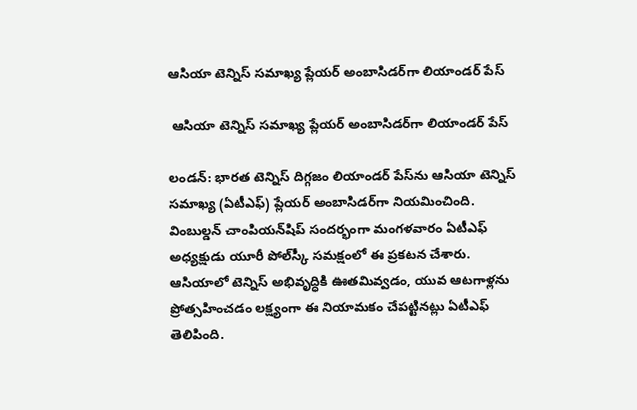ఆసియా టెన్నిస్‌‌ సమాఖ్య ప్లేయర్‌‌ అంబాసిడర్‌‌గా లియాండర్‌‌ పేస్‌‌

 ఆసియా టెన్నిస్‌‌ సమాఖ్య ప్లేయర్‌‌ అంబాసిడర్‌‌గా లియాండర్‌‌ పేస్‌‌

లండన్‌‌: భారత టెన్నిస్‌‌ దిగ్గజం లియాండర్‌‌ పేస్‌‌ను ఆసియా టెన్నిస్‌‌ సమాఖ్య (ఏటీఎఫ్‌‌) ప్లేయర్‌‌ అంబాసిడర్‌‌గా నియమించింది. వింబుల్డన్‌‌ చాంపియన్‌‌షిప్‌‌ సందర్భంగా మంగళవారం ఏటీఎఫ్‌‌ అధ్యక్షుడు యూరీ పోల్‌‌స్కీ సమక్షంలో ఈ ప్రకటన చేశారు. ఆసియాలో టెన్నిస్‌‌ అభివృద్ధికి ఊతమివ్వడం, యువ ఆటగాళ్లను ప్రోత్సహించడం లక్ష్యంగా ఈ నియామకం చేపట్టినట్లు ఏటీఎఫ్‌‌ తెలిపింది.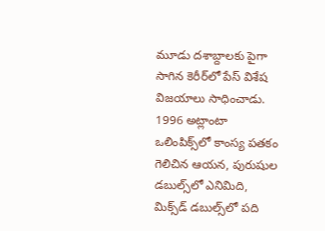మూడు దశాబ్దాలకు పైగా సాగిన కెరీర్‌‌లో పేస్‌‌ విశేష విజయాలు సాధించాడు. 1996 అట్లాంటా ఒలింపిక్స్‌‌లో కాంస్య పతకం గెలిచిన ఆయన, పురుషుల డబుల్స్‌‌లో ఎనిమిది, మిక్స్‌‌డ్‌‌ డబుల్స్‌‌లో పది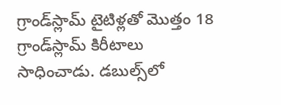గ్రాండ్‌‌స్లామ్‌‌ టైటిళ్లతో మొత్తం 18 గ్రాండ్‌‌స్లామ్‌‌ కిరీటాలు సాధించాడు. డబుల్స్‌‌లో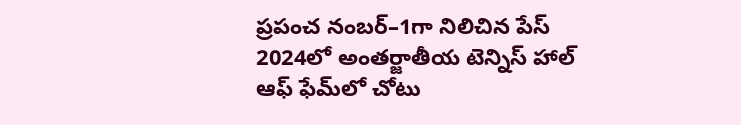ప్రపంచ నంబర్‌‌–1గా నిలిచిన పేస్‌‌ 2024లో అంతర్జాతీయ టెన్నిస్‌‌ హాల్‌‌ ఆఫ్‌‌ ఫేమ్‌‌లో చోటు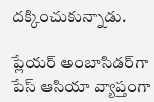దక్కించుకున్నాడు.

ప్లేయర్‌‌ అంబాసిడర్‌‌గా పేస్‌‌ ఆసియా వ్యాప్తంగా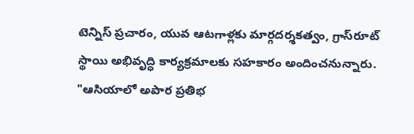టెన్నిస్‌‌ ప్రచారం, యువ ఆటగాళ్లకు మార్గదర్శకత్వం, గ్రాస్‌‌రూట్‌‌ స్థాయి అభివృద్ధి కార్యక్రమాలకు సహకారం అందించనున్నారు. "ఆసియాలో అపార ప్రతిభ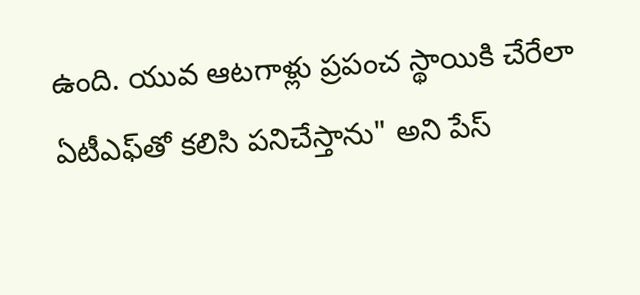ఉంది. యువ ఆటగాళ్లు ప్రపంచ స్థాయికి చేరేలా ఏటీఎఫ్‌‌తో కలిసి పనిచేస్తాను" అని పేస్‌‌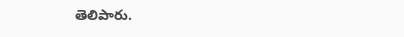తెలిపారు.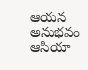ఆయన అనుభవం ఆసియా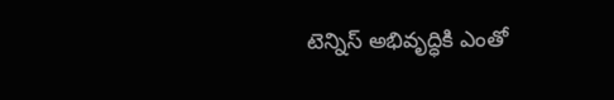టెన్నిస్‌‌ అభివృద్ధికి ఎంతో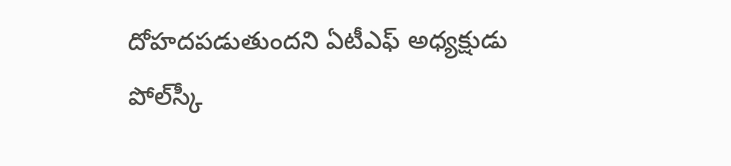దోహదపడుతుందని ఏటీఎఫ్‌‌ అధ్యక్షుడు పోల్‌‌స్కీ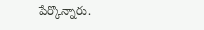పేర్కొన్నారు.